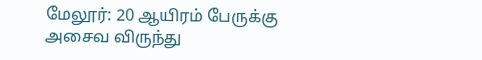மேலூர்: 20 ஆயிரம் பேருக்கு அசைவ விருந்து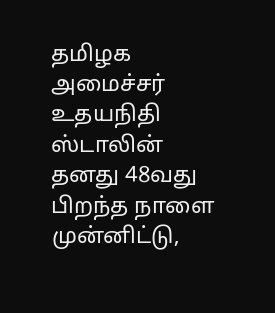தமிழக அமைச்சர் உதயநிதி ஸ்டாலின் தனது 48வது பிறந்த நாளை முன்னிட்டு,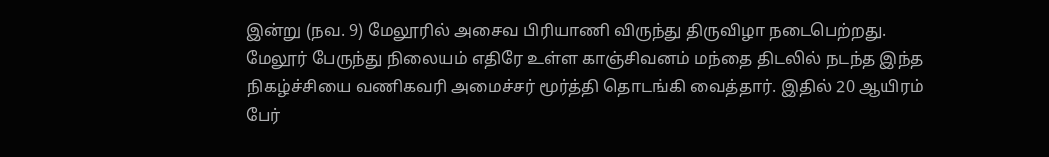இன்று (நவ. 9) மேலூரில் அசைவ பிரியாணி விருந்து திருவிழா நடைபெற்றது. மேலூர் பேருந்து நிலையம் எதிரே உள்ள காஞ்சிவனம் மந்தை திடலில் நடந்த இந்த நிகழ்ச்சியை வணிகவரி அமைச்சர் மூர்த்தி தொடங்கி வைத்தார். இதில் 20 ஆயிரம் பேர்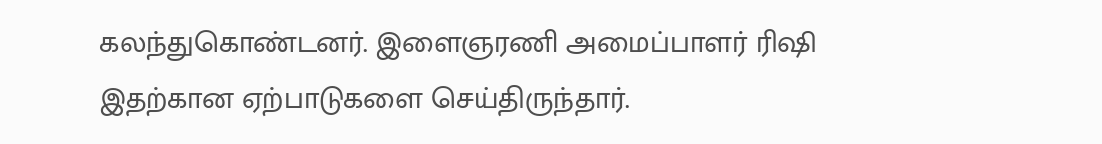கலந்துகொண்டனர். இளைஞரணி அமைப்பாளர் ரிஷி இதற்கான ஏற்பாடுகளை செய்திருந்தார்.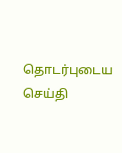தொடர்புடைய செய்தி